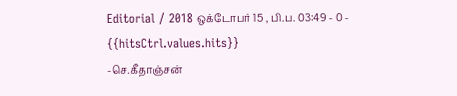Editorial / 2018 ஒக்டோபர் 15 , பி.ப. 03:49 - 0 - {{hitsCtrl.values.hits}}
-செ.கீதாஞ்சன்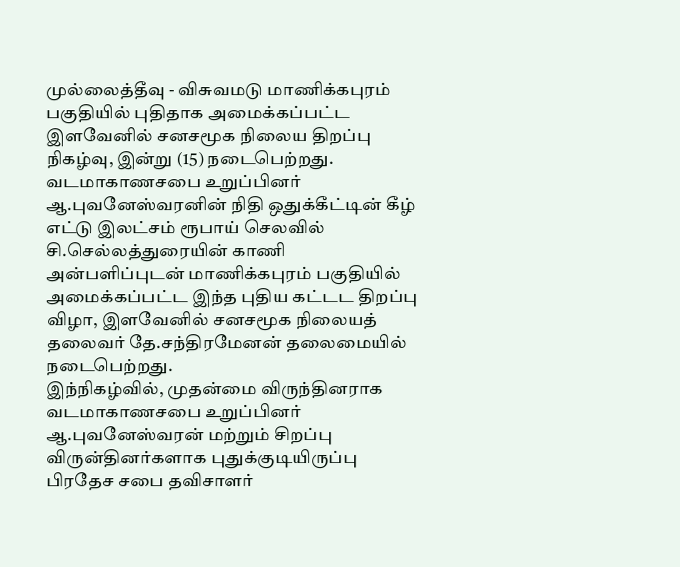முல்லைத்தீவு - விசுவமடு மாணிக்கபுரம் பகுதியில் புதிதாக அமைக்கப்பட்ட இளவேனில் சனசமூக நிலைய திறப்பு நிகழ்வு, இன்று (15) நடைபெற்றது.
வடமாகாணசபை உறுப்பினர் ஆ.புவனேஸ்வரனின் நிதி ஒதுக்கீட்டின் கீழ் எட்டு இலட்சம் ரூபாய் செலவில் சி.செல்லத்துரையின் காணி அன்பளிப்புடன் மாணிக்கபுரம் பகுதியில் அமைக்கப்பட்ட இந்த புதிய கட்டட திறப்பு விழா, இளவேனில் சனசமூக நிலையத் தலைவர் தே.சந்திரமேனன் தலைமையில் நடைபெற்றது.
இந்நிகழ்வில், முதன்மை விருந்தினராக வடமாகாணசபை உறுப்பினர் ஆ.புவனேஸ்வரன் மற்றும் சிறப்பு விருன்தினர்களாக புதுக்குடியிருப்பு பிரதேச சபை தவிசாளர்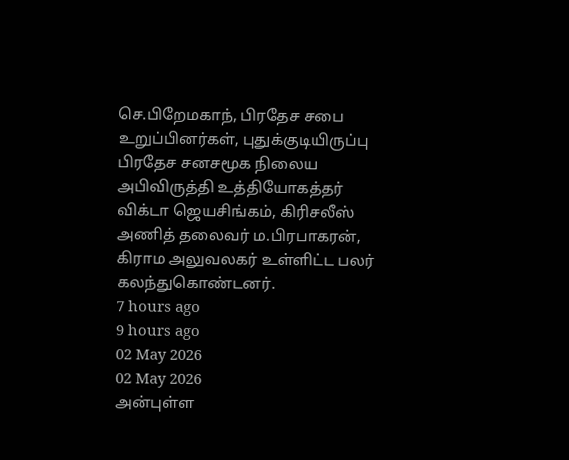செ.பிறேமகாந், பிரதேச சபை உறுப்பினர்கள், புதுக்குடியிருப்பு பிரதேச சனசமூக நிலைய அபிவிருத்தி உத்தியோகத்தர் விக்டா ஜெயசிங்கம், கிரிசலீஸ் அணித் தலைவர் ம.பிரபாகரன், கிராம அலுவலகர் உள்ளிட்ட பலர் கலந்துகொண்டனர்.
7 hours ago
9 hours ago
02 May 2026
02 May 2026
அன்புள்ள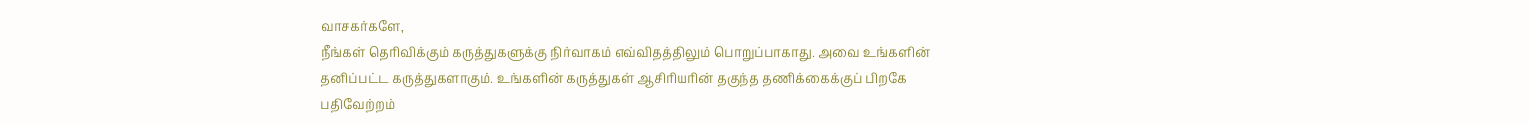வாசகர்களே,
நீங்கள் தெரிவிக்கும் கருத்துகளுக்கு நிர்வாகம் எவ்விதத்திலும் பொறுப்பாகாது. அவை உங்களின் தனிப்பட்ட கருத்துகளாகும். உங்களின் கருத்துகள் ஆசிரியரின் தகுந்த தணிக்கைக்குப் பிறகே பதிவேற்றம்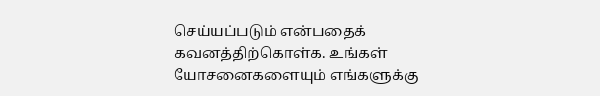செய்யப்படும் என்பதைக் கவனத்திற்கொள்க. உங்கள் யோசனைகளையும் எங்களுக்கு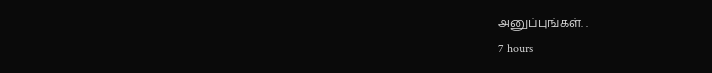அனுப்புங்கள். .
7 hours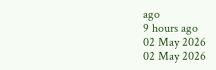ago
9 hours ago
02 May 2026
02 May 2026